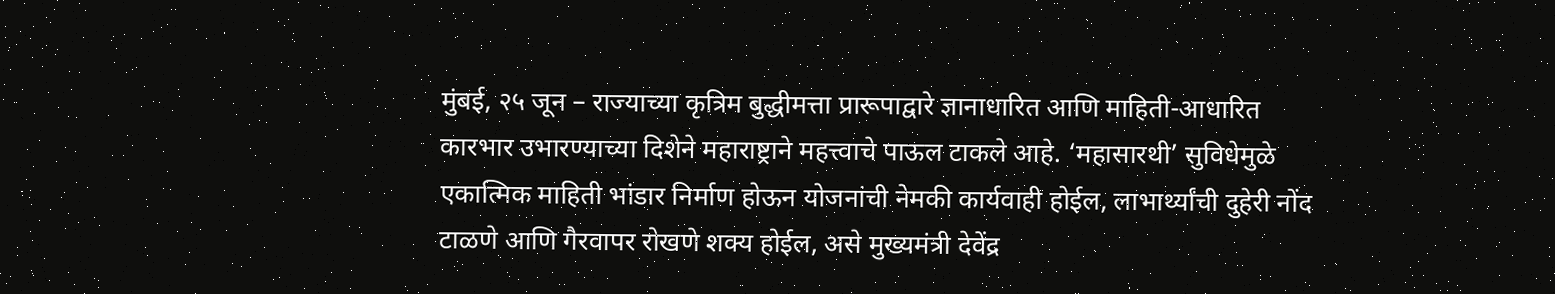मुंबई, २५ जून – राज्याच्या कृत्रिम बुद्धीमत्ता प्रारूपाद्वारे ज्ञानाधारित आणि माहिती-आधारित कारभार उभारण्याच्या दिशेने महाराष्ट्राने महत्त्वाचे पाऊल टाकले आहे. ‘महासारथी’ सुविधेमुळे एकात्मिक माहिती भांडार निर्माण होऊन योजनांची नेमकी कार्यवाही होईल, लाभार्थ्यांची दुहेरी नोंद टाळणे आणि गैरवापर रोखणे शक्य होईल, असे मुख्यमंत्री देवेंद्र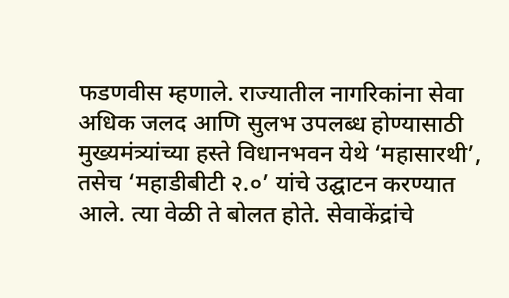फडणवीस म्हणाले. राज्यातील नागरिकांना सेवा अधिक जलद आणि सुलभ उपलब्ध होण्यासाठी मुख्यमंत्र्यांच्या हस्ते विधानभवन येथे ‘महासारथी’, तसेच ‘महाडीबीटी २.०’ यांचे उद्घाटन करण्यात आले. त्या वेळी ते बोलत होते. सेवाकेंद्रांचे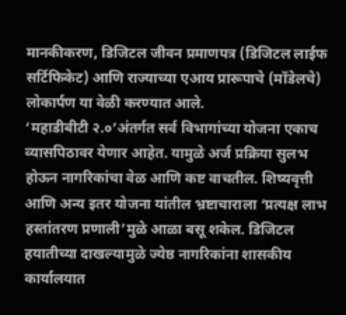मानकीकरण, डिजिटल जीवन प्रमाणपत्र (डिजिटल लाईफ सर्टिफिकेट) आणि राज्याच्या एआय प्रारूपाचे (मॉडेलचे) लोकार्पण या वेळी करण्यात आले.
‘महाडीबीटी २.०’अंतर्गत सर्व विभागांच्या योजना एकाच व्यासपिठावर येणार आहेत. यामुळे अर्ज प्रक्रिया सुलभ होऊन नागरिकांचा वेळ आणि कष्ट वाचतील. शिष्यवृत्ती आणि अन्य इतर योजना यांतील भ्रष्टाचाराला ‘प्रत्यक्ष लाभ हस्तांतरण प्रणाली’मुळे आळा बसू शकेल. डिजिटल हयातीच्या दाखल्यामुळे ज्येष्ठ नागरिकांना शासकीय कार्यालयात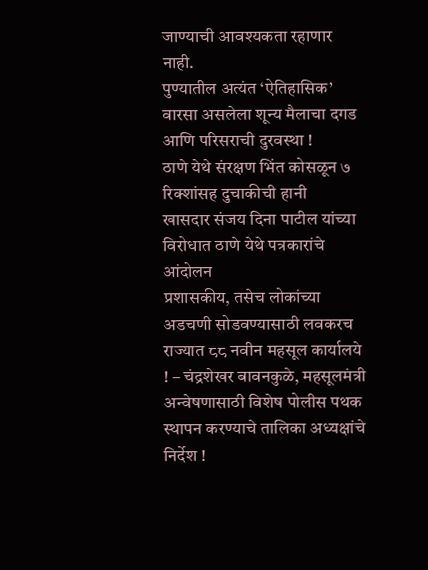जाण्याची आवश्यकता रहाणार नाही.
पुण्यातील अत्यंत ‘ऐतिहासिक’ वारसा असलेला शून्य मैलाचा दगड आणि परिसराची दुरवस्था !
ठाणे येथे संरक्षण भिंत कोसळून ७ रिक्शांसह दुचाकीची हानी
खासदार संजय दिना पाटील यांच्या विरोधात ठाणे येथे पत्रकारांचे आंदोलन
प्रशासकीय, तसेच लोकांच्या अडचणी सोडवण्यासाठी लवकरच राज्यात ८८ नवीन महसूल कार्यालये ! – चंद्रशेखर बावनकुळे, महसूलमंत्री
अन्वेषणासाठी विशेष पोलीस पथक स्थापन करण्याचे तालिका अध्यक्षांचे निर्देश !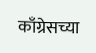काँग्रेसच्या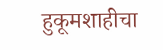हुकूमशाहीचा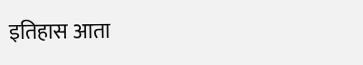इतिहास आता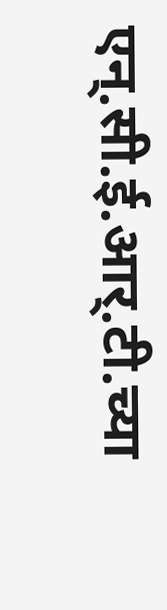एन्.सी.ई.आर्.टी.च्या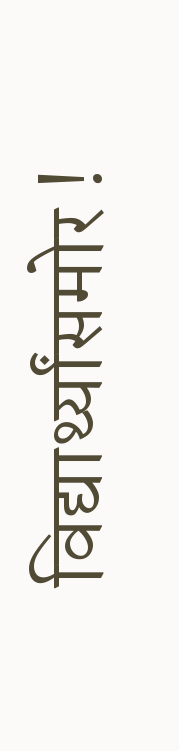विद्यार्थ्यांसमोर !